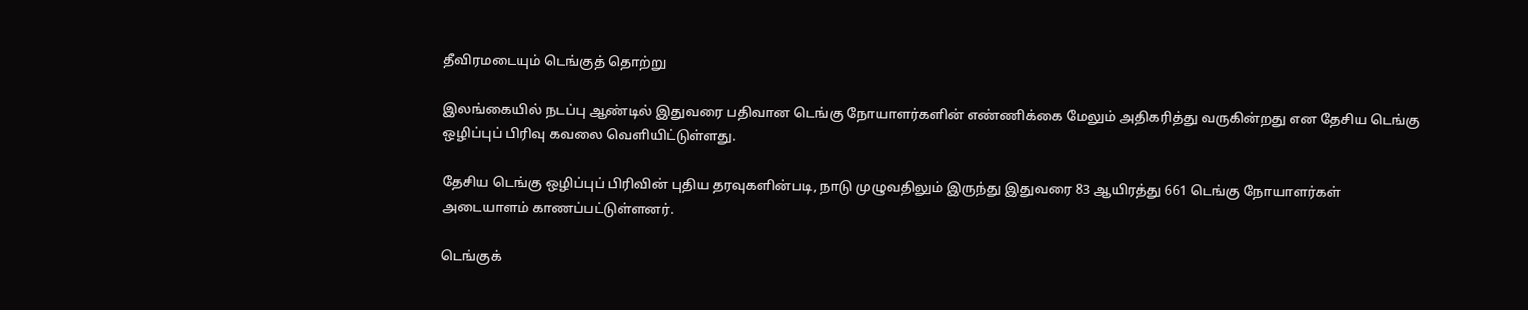தீவிரமடையும் டெங்குத் தொற்று

இலங்கையில் நடப்பு ஆண்டில் இதுவரை பதிவான டெங்கு நோயாளர்களின் எண்ணிக்கை மேலும் அதிகரித்து வருகின்றது என தேசிய டெங்கு ஒழிப்புப் பிரிவு கவலை வெளியிட்டுள்ளது.

தேசிய டெங்கு ஒழிப்புப் பிரிவின் புதிய தரவுகளின்படி, நாடு முழுவதிலும் இருந்து இதுவரை 83 ஆயிரத்து 661 டெங்கு நோயாளர்கள் அடையாளம் காணப்பட்டுள்ளனர்.

டெங்குக்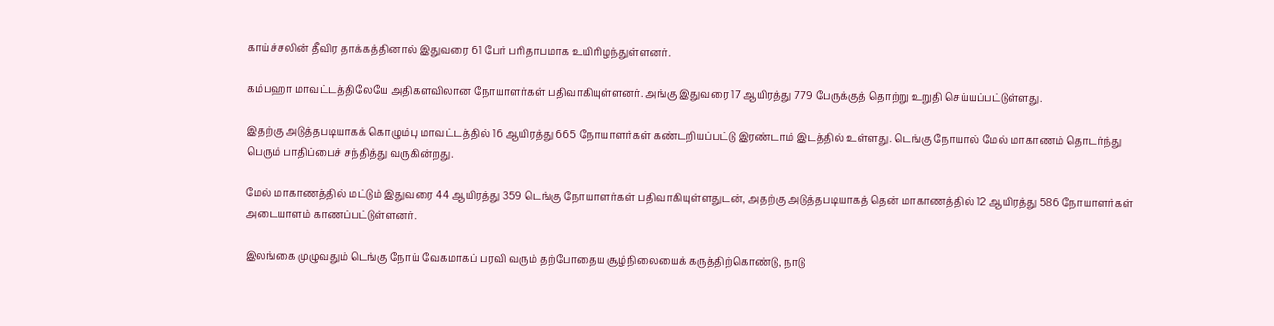காய்ச்சலின் தீவிர தாக்கத்தினால் இதுவரை 61 பேர் பரிதாபமாக உயிரிழந்துள்ளனர்.

கம்பஹா மாவட்டத்திலேயே அதிகளவிலான நோயாளர்கள் பதிவாகியுள்ளனர். அங்கு இதுவரை 17 ஆயிரத்து 779 பேருக்குத் தொற்று உறுதி செய்யப்பட்டுள்ளது.

இதற்கு அடுத்தபடியாகக் கொழும்பு மாவட்டத்தில் 16 ஆயிரத்து 665 நோயாளர்கள் கண்டறியப்பட்டு இரண்டாம் இடத்தில் உள்ளது. டெங்கு நோயால் மேல் மாகாணம் தொடர்ந்து பெரும் பாதிப்பைச் சந்தித்து வருகின்றது.

மேல் மாகாணத்தில் மட்டும் இதுவரை 44 ஆயிரத்து 359 டெங்கு நோயாளர்கள் பதிவாகியுள்ளதுடன், அதற்கு அடுத்தபடியாகத் தென் மாகாணத்தில் 12 ஆயிரத்து 586 நோயாளர்கள் அடையாளம் காணப்பட்டுள்ளனர்.

இலங்கை முழுவதும் டெங்கு நோய் வேகமாகப் பரவி வரும் தற்போதைய சூழ்நிலையைக் கருத்திற்கொண்டு, நாடு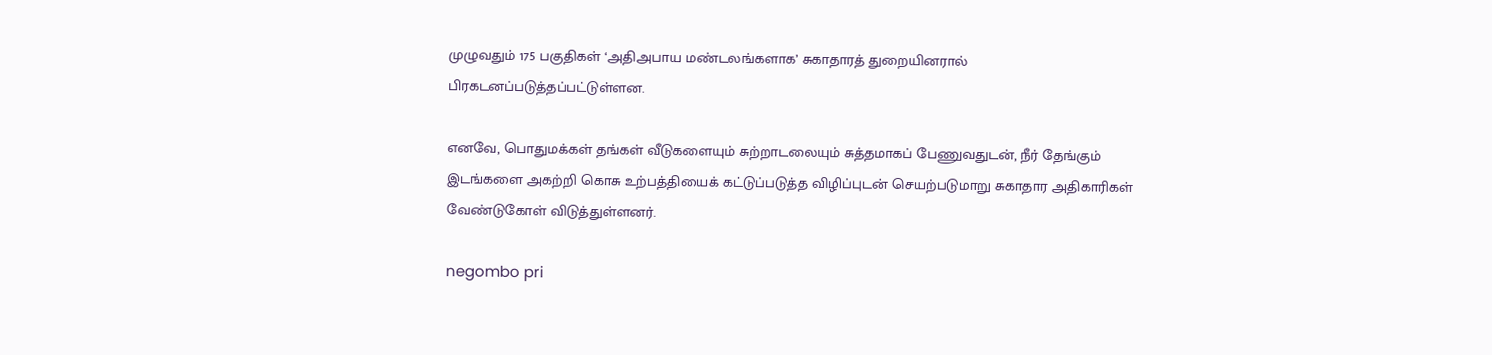முழுவதும் 175 பகுதிகள் ‘அதிஅபாய மண்டலங்களாக’ சுகாதாரத் துறையினரால் பிரகடனப்படுத்தப்பட்டுள்ளன.

எனவே, பொதுமக்கள் தங்கள் வீடுகளையும் சுற்றாடலையும் சுத்தமாகப் பேணுவதுடன், நீர் தேங்கும் இடங்களை அகற்றி கொசு உற்பத்தியைக் கட்டுப்படுத்த விழிப்புடன் செயற்படுமாறு சுகாதார அதிகாரிகள் வேண்டுகோள் விடுத்துள்ளனர்.

negombo pri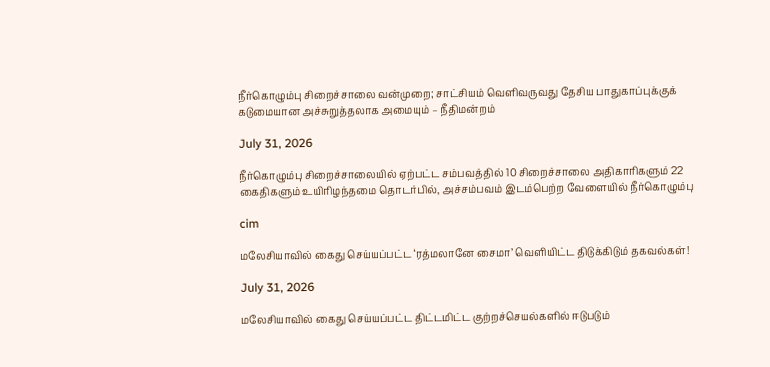நீர்கொழும்பு சிறைச்சாலை வன்முறை; சாட்சியம் வெளிவருவது தேசிய பாதுகாப்புக்குக் கடுமையான அச்சுறுத்தலாக அமையும் – நீதிமன்றம்

July 31, 2026

நீர்கொழும்பு சிறைச்சாலையில் ஏற்பட்ட சம்பவத்தில் 10 சிறைச்சாலை அதிகாரிகளும் 22 கைதிகளும் உயிரிழந்தமை தொடர்பில், அச்சம்பவம் இடம்பெற்ற வேளையில் நீர்கொழும்பு

cim

மலேசியாவில் கைது செய்யப்பட்ட ‘ரத்மலானே சைமா’ வௌியிட்ட திடுக்கிடும் தகவல்கள்!

July 31, 2026

மலேசியாவில் கைது செய்யப்பட்ட திட்டமிட்ட குற்றச்செயல்களில் ஈடுபடும்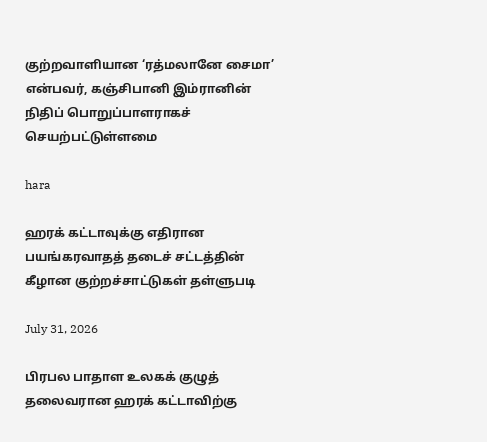குற்றவாளியான ‘ரத்மலானே சைமா’ என்பவர், கஞ்சிபானி இம்ரானின் நிதிப் பொறுப்பாளராகச் செயற்பட்டுள்ளமை

hara

ஹரக் கட்டாவுக்கு எதிரான பயங்கரவாதத் தடைச் சட்டத்தின் கீழான குற்றச்சாட்டுகள் தள்ளுபடி

July 31, 2026

பிரபல பாதாள உலகக் குழுத் தலைவரான ஹரக் கட்டாவிற்கு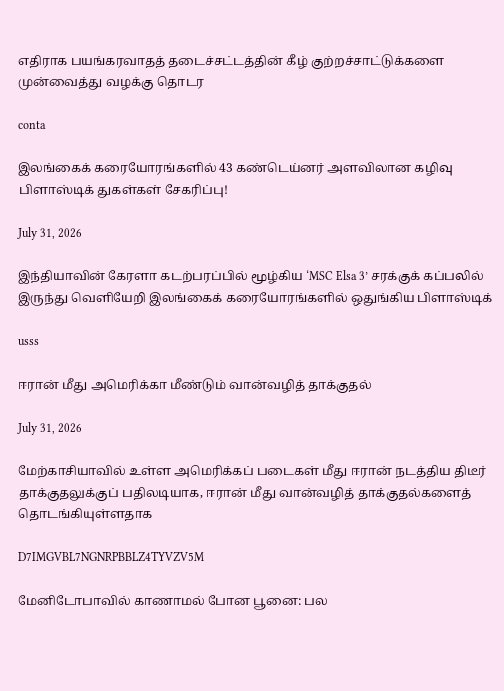எதிராக பயங்கரவாதத் தடைச்சட்டத்தின் கீழ் குற்றச்சாட்டுக்களை முன்வைத்து வழக்கு தொடர

conta

இலங்கைக் கரையோரங்களில் 43 கண்டெய்னர் அளவிலான கழிவு பிளாஸ்டிக் துகள்கள் சேகரிப்பு!

July 31, 2026

இந்தியாவின் கேரளா கடற்பரப்பில் மூழ்கிய ‘MSC Elsa 3’ சரக்குக் கப்பலில் இருந்து வெளியேறி இலங்கைக் கரையோரங்களில் ஒதுங்கிய பிளாஸ்டிக்

usss

ஈரான் மீது அமெரிக்கா மீண்டும் வான்வழித் தாக்குதல்

July 31, 2026

மேற்காசியாவில் உள்ள அமெரிக்கப் படைகள் மீது ஈரான் நடத்திய திடீர் தாக்குதலுக்குப் பதிலடியாக, ஈரான் மீது வான்வழித் தாக்குதல்களைத் தொடங்கியுள்ளதாக

D7IMGVBL7NGNRPBBLZ4TYVZV5M

மேனிடோபாவில் காணாமல் போன பூனை: பல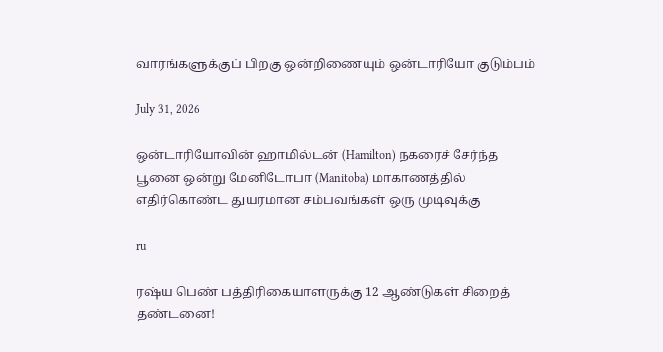வாரங்களுக்குப் பிறகு ஒன்றிணையும் ஒன்டாரியோ குடும்பம்

July 31, 2026

ஒன்டாரியோவின் ஹாமில்டன் (Hamilton) நகரைச் சேர்ந்த பூனை ஒன்று மேனிடோபா (Manitoba) மாகாணத்தில் எதிர்கொண்ட துயரமான சம்பவங்கள் ஒரு முடிவுக்கு

ru

ரஷ்ய பெண் பத்திரிகையாளருக்கு 12 ஆண்டுகள் சிறைத் தண்டனை!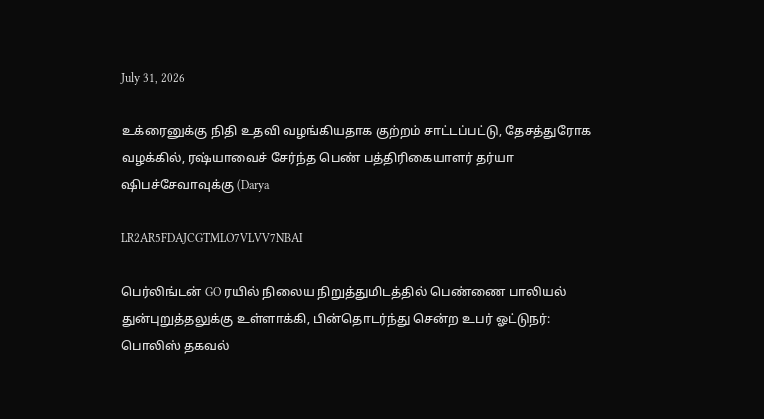July 31, 2026

உக்ரைனுக்கு நிதி உதவி வழங்கியதாக குற்றம் சாட்டப்பட்டு, தேசத்துரோக வழக்கில், ரஷ்யாவைச் சேர்ந்த பெண் பத்திரிகையாளர் தர்யா ஷிபச்சேவாவுக்கு (Darya

LR2AR5FDAJCGTMLO7VLVV7NBAI

பெர்லிங்டன் GO ரயில் நிலைய நிறுத்துமிடத்தில் பெண்ணை பாலியல் துன்புறுத்தலுக்கு உள்ளாக்கி, பின்தொடர்ந்து சென்ற உபர் ஓட்டுநர்: பொலிஸ் தகவல்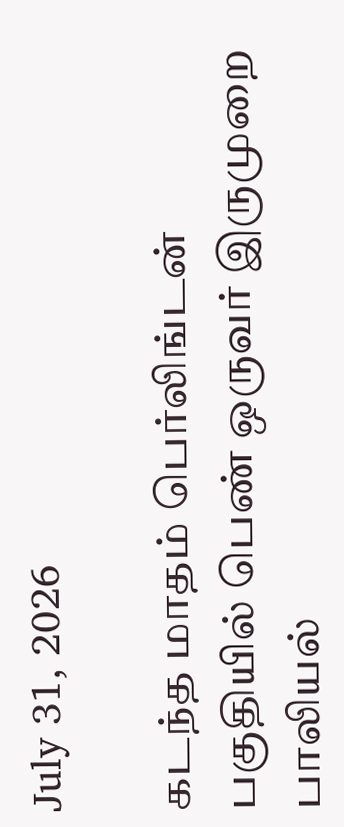July 31, 2026

கடந்த மாதம் பெர்லிங்டன் பகுதியில் பெண் ஒருவர் இருமுறை பாலியல்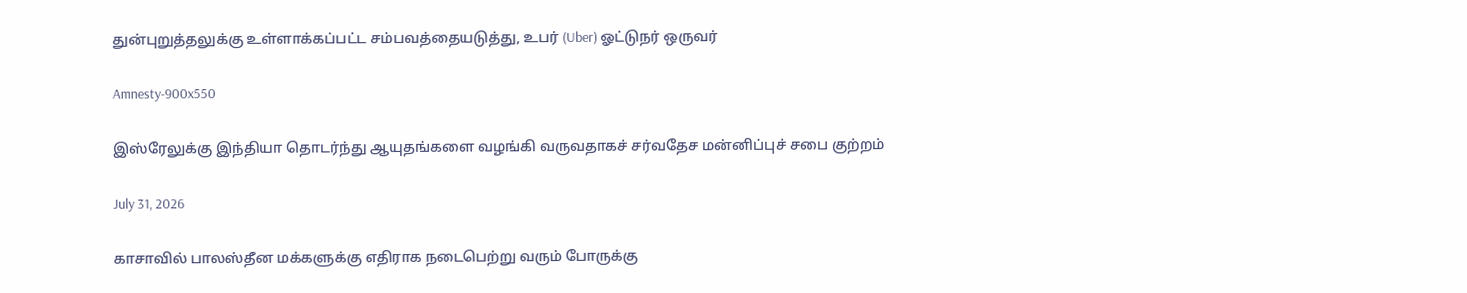துன்புறுத்தலுக்கு உள்ளாக்கப்பட்ட சம்பவத்தையடுத்து, உபர் (Uber) ஓட்டுநர் ஒருவர்

Amnesty-900x550

இஸ்ரேலுக்கு இந்தியா தொடர்ந்து ஆயுதங்களை வழங்கி வருவதாகச் சர்வதேச மன்னிப்புச் சபை குற்றம்

July 31, 2026

காசாவில் பாலஸ்தீன மக்களுக்கு எதிராக நடைபெற்று வரும் போருக்கு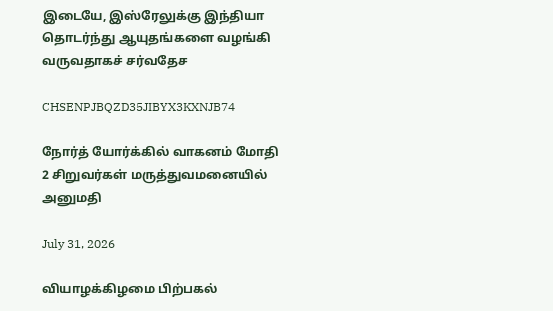இடையே, இஸ்ரேலுக்கு இந்தியா தொடர்ந்து ஆயுதங்களை வழங்கி வருவதாகச் சர்வதேச

CHSENPJBQZD35JIBYX3KXNJB74

நோர்த் யோர்க்கில் வாகனம் மோதி 2 சிறுவர்கள் மருத்துவமனையில் அனுமதி

July 31, 2026

வியாழக்கிழமை பிற்பகல்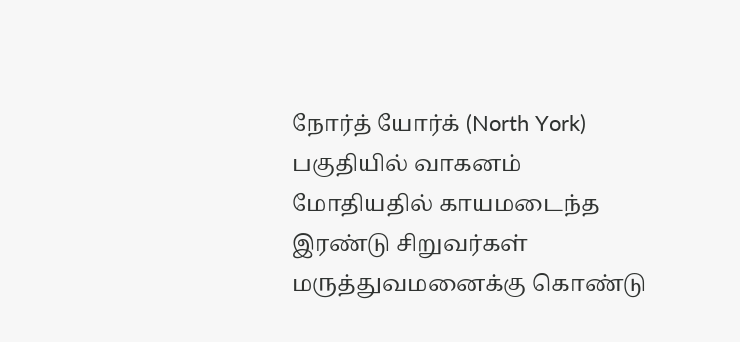நோர்த் யோர்க் (North York) பகுதியில் வாகனம் மோதியதில் காயமடைந்த இரண்டு சிறுவர்கள் மருத்துவமனைக்கு கொண்டு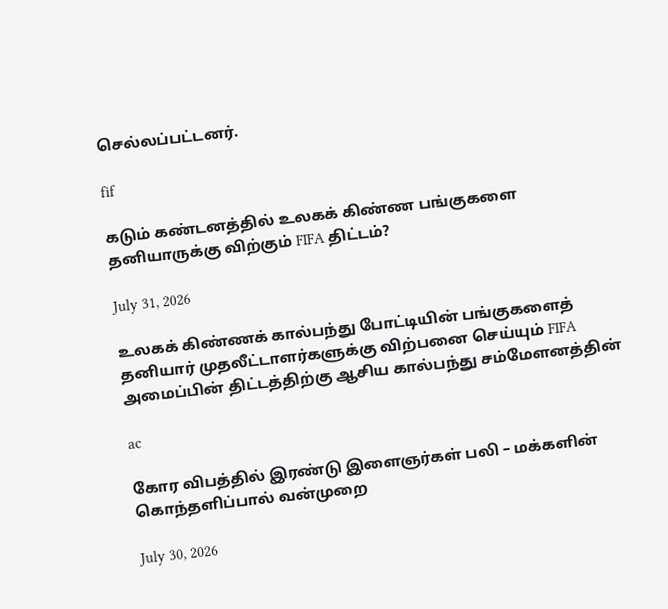செல்லப்பட்டனர்.

fif

கடும் கண்டனத்தில் உலகக் கிண்ண பங்குகளை தனியாருக்கு விற்கும் FIFA திட்டம்?

July 31, 2026

உலகக் கிண்ணக் கால்பந்து போட்டியின் பங்குகளைத் தனியார் முதலீட்டாளர்களுக்கு விற்பனை செய்யும் FIFA அமைப்பின் திட்டத்திற்கு ஆசிய கால்பந்து சம்மேளனத்தின்

ac

கோர விபத்தில் இரண்டு இளைஞர்கள் பலி – மக்களின் கொந்தளிப்பால் வன்முறை

July 30, 2026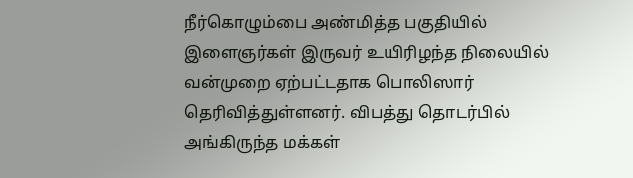நீர்கொழும்பை அண்மித்த பகுதியில் இளைஞர்கள் இருவர் உயிரிழந்த நிலையில் வன்முறை ஏற்பட்டதாக பொலிஸார் தெரிவித்துள்ளனர். விபத்து தொடர்பில் அங்கிருந்த மக்கள்